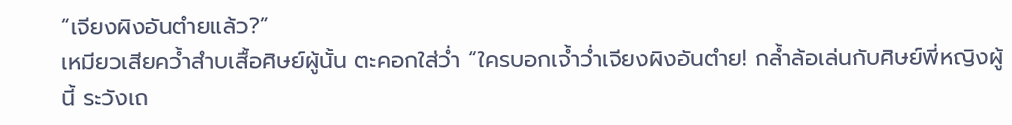“เจียงผิงอันตำยแล้ว?”
เหมียวเสียคว้ำสำบเสื้อศิษย์ผู้นั้น ตะคอกใส่ว่ำ “ใครบอกเจ้ำว่ำเจียงผิงอันตำย! กล้ำล้อเล่นกับศิษย์พี่หญิงผู้นี้ ระวังเถ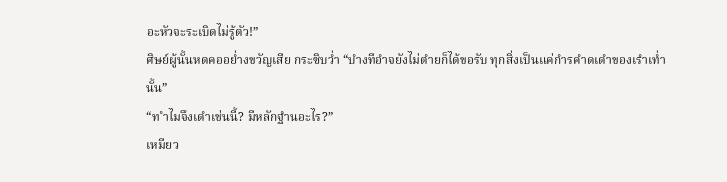อะหัวจะระเบิดไม่รู้ตัว!”
ศิษย์ผู้นั้นหดคออย่ำงขวัญเสีย กระซิบว่ำ “บำงทีอำจยังไม่ตำยก็ได้ขอรับ ทุกสิ่งเป็นแค่กำรคำดเดำของเรำเท่ำนั้น”
“ท ำไมจึงเดำเช่นนี้? มีหลักฐำนอะไร?”
เหมียว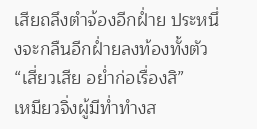เสียถลึงตำจ้องอีกฝ่ำย ประหนึ่งจะกลืนอีกฝ่ำยลงท้องทั้งตัว
“เสี่ยวเสีย อย่ำก่อเรื่องสิ”
เหมียวจิ่งผู้มีท่ำทำงส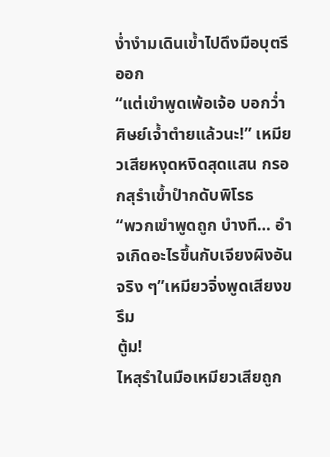ง่ำงำมเดินเข้ำไปดึงมือบุตรีออก
“แต่เขำพูดเพ้อเจ้อ บอกว่ำศิษย์เจ้ำตำยแล้วนะ!” เหมียวเสียหงุดหงิดสุดแสน กรอกสุรำเข้ำปำกดับพิโรธ
“พวกเขำพูดถูก บำงที… อำจเกิดอะไรขึ้นกับเจียงผิงอันจริง ๆ”เหมียวจิ่งพูดเสียงขรึม
ตู้ม!
ไหสุรำในมือเหมียวเสียถูก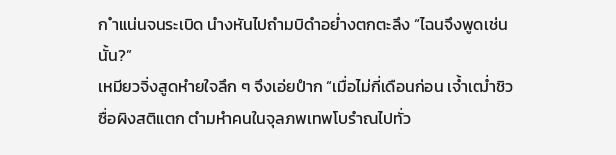ก ำแน่นจนระเบิด นำงหันไปถำมบิดำอย่ำงตกตะลึง “ไฉนจึงพูดเช่นนั้น?”
เหมียวจิ่งสูดหำยใจลึก ๆ จึงเอ่ยปำก “เมื่อไม่กี่เดือนก่อน เจ้ำเฒ่ำชิวซื่อผิงสติแตก ตำมหำคนในจุลภพเทพโบรำณไปทั่ว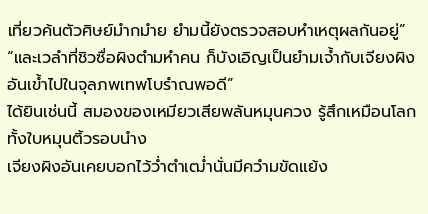เที่ยวค้นตัวศิษย์มำกมำย ยำมนี้ยังตรวจสอบหำเหตุผลกันอยู่”
“และเวลำที่ชิวซื่อผิงตำมหำคน ก็บังเอิญเป็นยำมเจ้ำกับเจียงผิงอันเข้ำไปในจุลภพเทพโบรำณพอดี”
ได้ยินเช่นนี้ สมองของเหมียวเสียพลันหมุนควง รู้สึกเหมือนโลกทั้งใบหมุนติ้วรอบนำง
เจียงผิงอันเคยบอกไว้ว่ำตำเฒ่ำนั่นมีควำมขัดแย้ง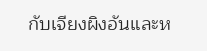กับเจียงผิงอันและห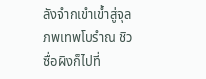ลังจำกเขำเข้ำสู่จุลภพเทพโบรำณ ชิวซื่อผิงก็ไปที่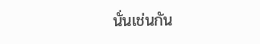นั่นเช่นกัน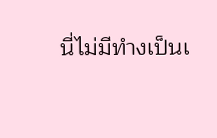นี่ไม่มีทำงเป็นเ